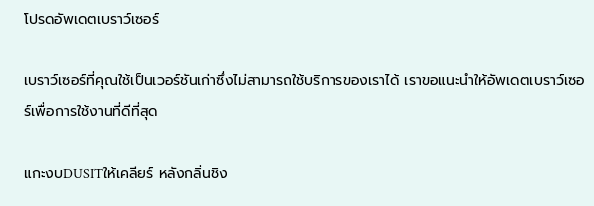โปรดอัพเดตเบราว์เซอร์

เบราว์เซอร์ที่คุณใช้เป็นเวอร์ชันเก่าซึ่งไม่สามารถใช้บริการของเราได้ เราขอแนะนำให้อัพเดตเบราว์เซอร์เพื่อการใช้งานที่ดีที่สุด

แกะงบDUSITให้เคลียร์ หลังกลิ่นชิง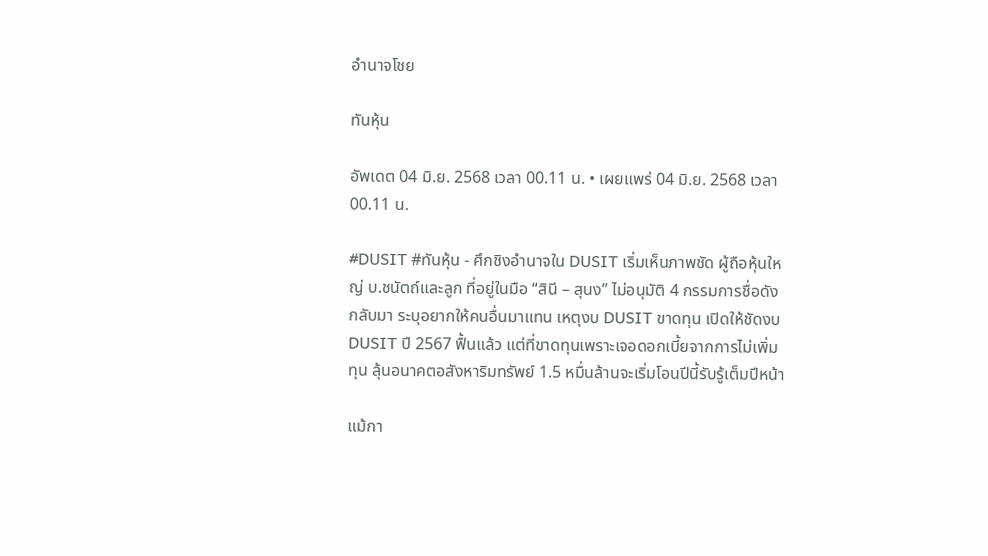อำนาจโชย

ทันหุ้น

อัพเดต 04 มิ.ย. 2568 เวลา 00.11 น. • เผยแพร่ 04 มิ.ย. 2568 เวลา 00.11 น.

#DUSIT #ทันหุ้น - ศึกชิงอำนาจใน DUSIT เริ่มเห็นภาพชัด ผู้ถือหุ้นใหญ่ บ.ชนัตถ์และลูก ที่อยู่ในมือ “สินี – สุนง” ไม่อนุมัติ 4 กรรมการชื่อดังกลับมา ระบุอยากให้คนอื่นมาแทน เหตุงบ DUSIT ขาดทุน เปิดให้ชัดงบ DUSIT ปี 2567 ฟื้นแล้ว แต่ที่ขาดทุนเพราะเจอดอกเบี้ยจากการไม่เพิ่มทุน ลุ้นอนาคตอสังหาริมทรัพย์ 1.5 หมื่นล้านจะเริ่มโอนปีนี้รับรู้เต็มปีหน้า

แม้กา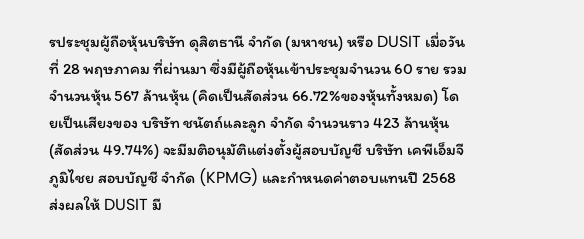รประชุมผู้ถือหุ้นบริษัท ดุสิตธานี จำกัด (มหาชน) หรือ DUSIT เมื่อวันที่ 28 พฤษภาคม ที่ผ่านมา ซึ่งมีผู้ถือหุ้นเข้าประชุมจำนวน 60 ราย รวมจำนวนหุ้น 567 ล้านหุ้น (คิดเป็นสัดส่วน 66.72%ของหุ้นทั้งหมด) โดยเป็นเสียงของ บริษัท ชนัตถ์และลูก จำกัด จำนวนราว 423 ล้านหุ้น (สัดส่วน 49.74%) จะมีมติอนุมัติแต่งตั้งผู้สอบบัญชี บริษัท เคพีเอ็มจี ภูมิไชย สอบบัญชี จำกัด (KPMG) และกำหนดค่าตอบแทนปี 2568 ส่งผลให้ DUSIT มี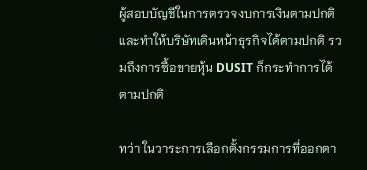ผู้สอบบัญชีในการตรวจงบการเงินตามปกติ และทำให้บริษัทเดินหน้าธุรกิจได้ตามปกติ รวมถึงการซื้อขายหุ้น DUSIT ก็กระทำการได้ตามปกติ

ทว่า ในวาระการเลือกตั้งกรรมการที่ออกตา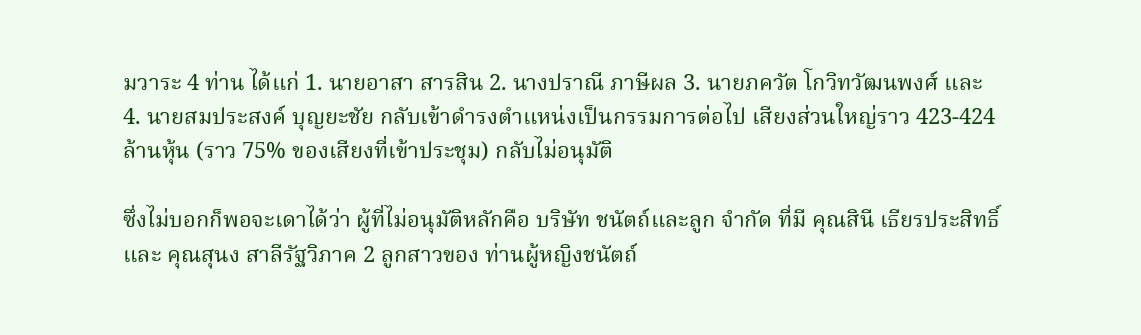มวาระ 4 ท่าน ได้แก่ 1. นายอาสา สารสิน 2. นางปราณี ภาษีผล 3. นายภควัต โกวิทวัฒนพงศ์ และ 4. นายสมประสงค์ บุญยะชัย กลับเข้าดำรงตำแหน่งเป็นกรรมการต่อไป เสียงส่วนใหญ่ราว 423-424 ล้านหุ้น (ราว 75% ของเสียงที่เข้าประชุม) กลับไม่อนุมัติ

ซึ่งไม่บอกก็พอจะเดาได้ว่า ผู้ที่ไม่อนุมัติหลักคือ บริษัท ชนัตถ์และลูก จำกัด ที่มี คุณสินี เธียรประสิทธิ์ และ คุณสุนง สาลีรัฐวิภาค 2 ลูกสาวของ ท่านผู้หญิงชนัตถ์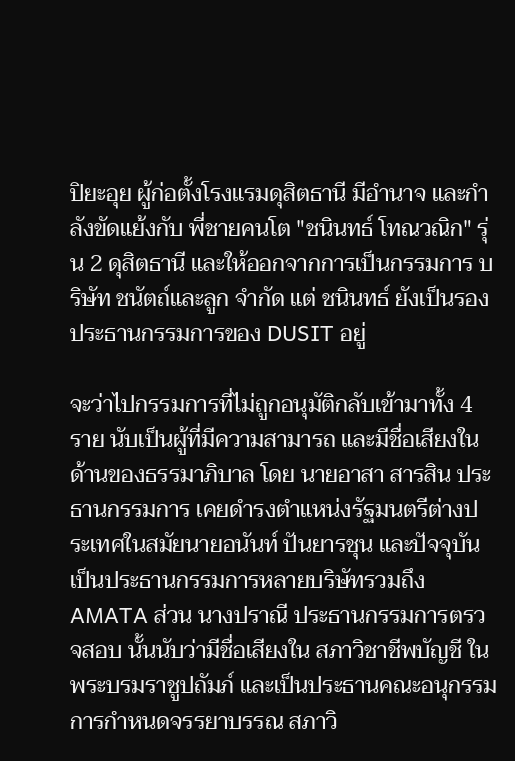ปิยะอุย ผู้ก่อตั้งโรงแรมดุสิตธานี มีอำนาจ และกำลังขัดแย้งกับ พี่ชายคนโต "ชนินทธ์ โทณวณิก" รุ่น 2 ดุสิตธานี และให้ออกจากการเป็นกรรมการ บริษัท ชนัตถ์และลูก จำกัด แต่ ชนินทธ์ ยังเป็นรองประธานกรรมการของ DUSIT อยู่

จะว่าไปกรรมการที่ไม่ถูกอนุมัติกลับเข้ามาทั้ง 4 ราย นับเป็นผู้ที่มีความสามารถ และมีชื่อเสียงในด้านของธรรมาภิบาล โดย นายอาสา สารสิน ประธานกรรมการ เคยดำรงตำแหน่งรัฐมนตรีต่างประเทศในสมัยนายอนันท์ ปันยารชุน และปัจจุบันเป็นประธานกรรมการหลายบริษัทรวมถึง AMATA ส่วน นางปราณี ประธานกรรมการตรวจสอบ นั้นนับว่ามีชื่อเสียงใน สภาวิชาชีพบัญชี ในพระบรมราชูปถัมภ์ และเป็นประธานคณะอนุกรรมการกำหนดจรรยาบรรณ สภาวิ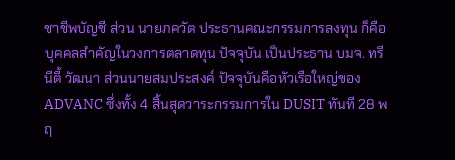ชาชีพบัญชี ส่วน นายภควัต ประธานคณะกรรมการลงทุน ก็คือ บุคคลสำคัญในวงการตลาดทุน ปัจจุบัน เป็นประธาน บมจ. ทรีนีตี้ วัฒนา ส่วนนายสมประสงค์ ปัจจุบันคือหัวเรือใหญ่ของ ADVANC ซึ่งทั้ง 4 สิ้นสุดวาระกรรมการใน DUSIT ทันที 28 พฤ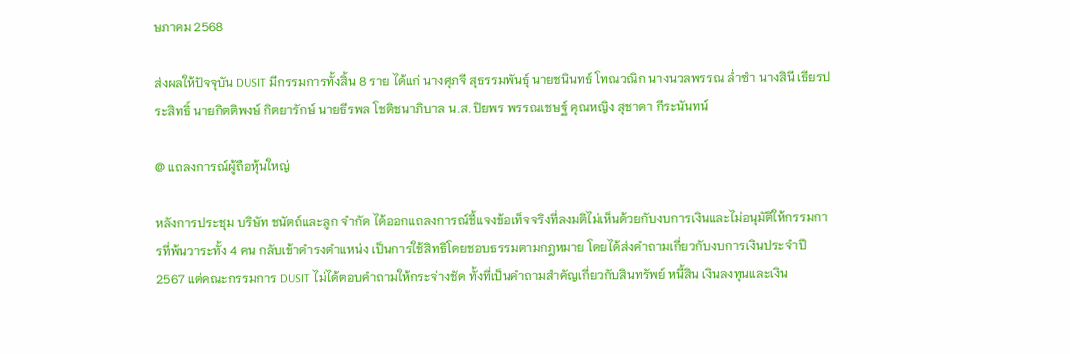ษภาคม 2568

ส่งผลให้ปัจจุบัน DUSIT มีกรรมการทั้งสิ้น 8 ราย ได้แก่ นางศุภจี สุธรรมพันธุ์ นายชนินทธ์ โทณวณิก นางนวลพรรณ ล่ำซำ นางสินี เธียรประสิทธิ์ นายกิตติพงษ์ กิตยารักษ์ นายธีรพล โชติชนาภิบาล น.ส. ปิยพร พรรณเชษฐ์ คุณหญิง สุชาดา กีระนันทน์

@ แถลงการณ์ผู้ถือหุ้นใหญ่

หลังการประชุม บริษัท ชนัตถ์และลูก จำกัด ได้ออกแถลงการณ์ชี้แจงข้อเท็จจริงที่ลงมติไม่เห็นด้วยกับงบการเงินและไม่อนุมัติให้กรรมการที่พ้นวาระทั้ง 4 คน กลับเข้าดำรงตำแหน่ง เป็นการใช้สิทธิโดยชอบธรรมตามกฎหมาย โดยได้ส่งคำถามเกี่ยวกับงบการเงินประจำปี 2567 แต่คณะกรรมการ DUSIT ไม่ได้ตอบคำถามให้กระจ่างชัด ทั้งที่เป็นคำถามสำคัญเกี่ยวกับสินทรัพย์ หนี้สิน เงินลงทุนและเงิน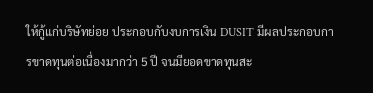ให้กู้แก่บริษัทย่อย ประกอบกับงบการเงิน DUSIT มีผลประกอบการขาดทุนต่อเนื่องมากว่า 5 ปี จนมียอดขาดทุนสะ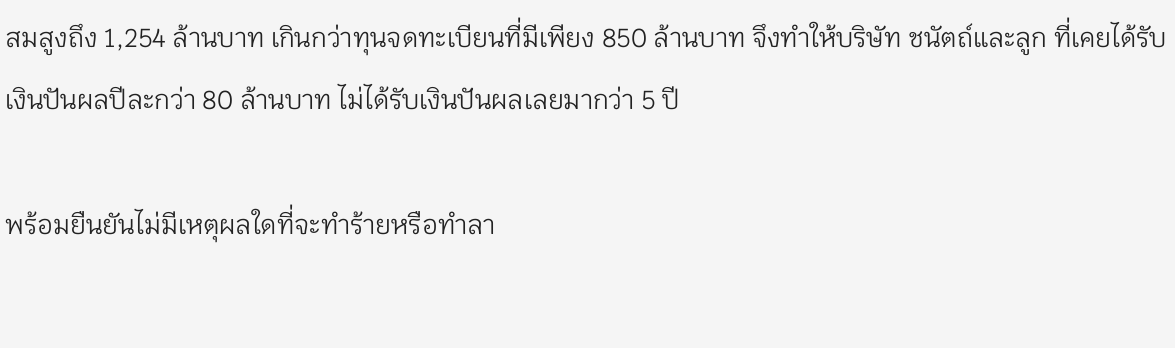สมสูงถึง 1,254 ล้านบาท เกินกว่าทุนจดทะเบียนที่มีเพียง 850 ล้านบาท จึงทำให้บริษัท ชนัตถ์และลูก ที่เคยได้รับเงินปันผลปีละกว่า 80 ล้านบาท ไม่ได้รับเงินปันผลเลยมากว่า 5 ปี

พร้อมยืนยันไม่มีเหตุผลใดที่จะทำร้ายหรือทำลา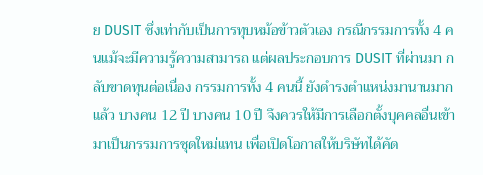ย DUSIT ซึ่งเท่ากับเป็นการทุบหม้อข้าวตัวเอง กรณีกรรมการทั้ง 4 คนแม้จะมีความรู้ความสามารถ แต่ผลประกอบการ DUSIT ที่ผ่านมา กลับขาดทุนต่อเนื่อง กรรมการทั้ง 4 คนนี้ ยังดำรงตำแหน่งมานานมากแล้ว บางคน 12 ปี บางคน 10 ปี จึงควรให้มีการเลือกตั้งบุคคลอื่นเข้ามาเป็นกรรมการชุดใหม่แทน เพื่อเปิดโอกาสให้บริษัทได้คัด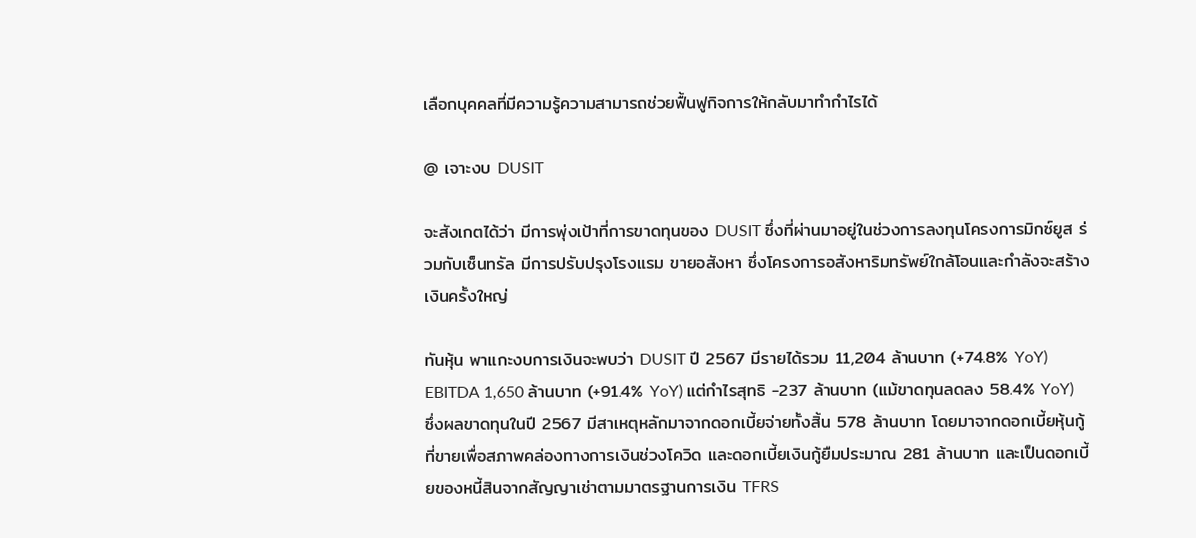เลือกบุคคลที่มีความรู้ความสามารถช่วยฟื้นฟูกิจการให้กลับมาทำกำไรได้

@ เจาะงบ DUSIT

จะสังเกตได้ว่า มีการพุ่งเป้าที่การขาดทุนของ DUSIT ซึ่งที่ผ่านมาอยู่ในช่วงการลงทุนโครงการมิกซ์ยูส ร่วมกับเซ็นทรัล มีการปรับปรุงโรงแรม ขายอสังหา ซึ่งโครงการอสังหาริมทรัพย์ใกล้โอนและกำลังจะสร้างเงินครั้งใหญ่

ทันหุ้น พาแกะงบการเงินจะพบว่า DUSIT ปี 2567 มีรายได้รวม 11,204 ล้านบาท (+74.8% YoY) EBITDA 1,650 ล้านบาท (+91.4% YoY) แต่กำไรสุทธิ -237 ล้านบาท (แม้ขาดทุนลดลง 58.4% YoY) ซึ่งผลขาดทุนในปี 2567 มีสาเหตุหลักมาจากดอกเบี้ยจ่ายทั้งสิ้น 578 ล้านบาท โดยมาจากดอกเบี้ยหุ้นกู้ที่ขายเพื่อสภาพคล่องทางการเงินช่วงโควิด และดอกเบี้ยเงินกู้ยืมประมาณ 281 ล้านบาท และเป็นดอกเบี้ยของหนี้สินจากสัญญาเช่าตามมาตรฐานการเงิน TFRS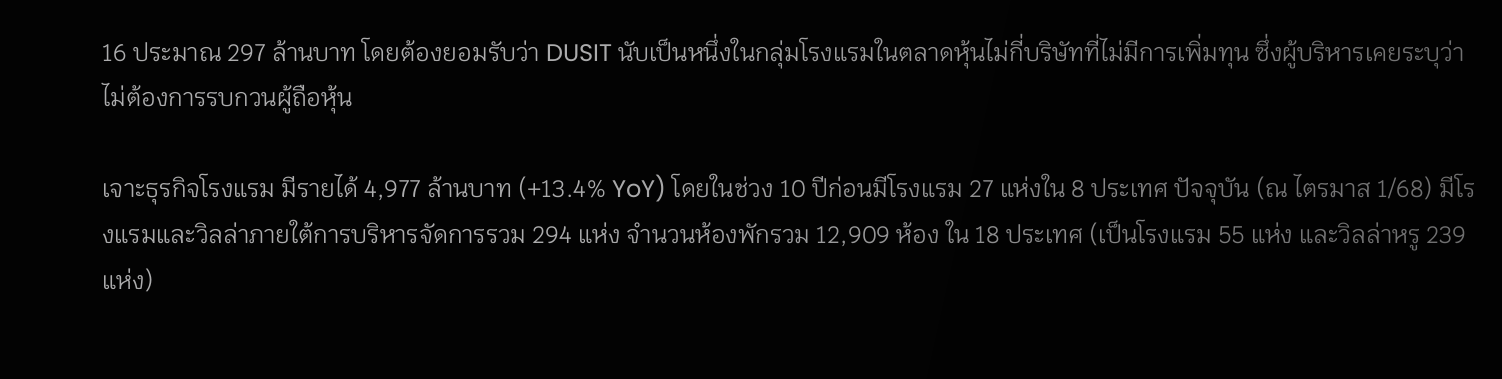16 ประมาณ 297 ล้านบาท โดยต้องยอมรับว่า DUSIT นับเป็นหนึ่งในกลุ่มโรงแรมในตลาดหุ้นไม่กี่บริษัทที่ไม่มีการเพิ่มทุน ซึ่งผู้บริหารเคยระบุว่าไม่ต้องการรบกวนผู้ถือหุ้น

เจาะธุรกิจโรงแรม มีรายได้ 4,977 ล้านบาท (+13.4% YoY) โดยในช่วง 10 ปีก่อนมีโรงแรม 27 แห่งใน 8 ประเทศ ปัจจุบัน (ณ ไตรมาส 1/68) มีโรงแรมและวิลล่าภายใต้การบริหารจัดการรวม 294 แห่ง จำนวนห้องพักรวม 12,909 ห้อง ใน 18 ประเทศ (เป็นโรงแรม 55 แห่ง และวิลล่าหรู 239 แห่ง)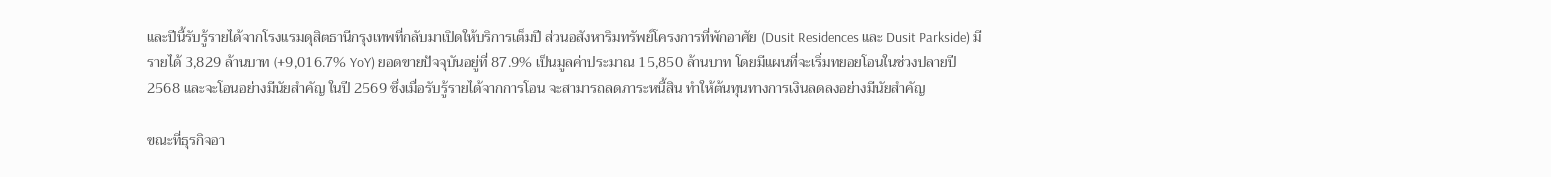และปีนี้รับรู้รายได้จากโรงแรมดุสิตธานีกรุงเทพที่กลับมาเปิดให้บริการเต็มปี ส่วนอสังหาริมทรัพย์โครงการที่พักอาศัย (Dusit Residences และ Dusit Parkside) มีรายได้ 3,829 ล้านบาท (+9,016.7% YoY) ยอดขายปัจจุบันอยู่ที่ 87.9% เป็นมูลค่าประมาณ 15,850 ล้านบาท โดยมีแผนที่จะเริ่มทยอยโอนในช่วงปลายปี 2568 และจะโอนอย่างมีนัยสำคัญ ในปี 2569 ซึ่งเมื่อรับรู้รายได้จากการโอน จะสามารถลดภาระหนี้สิน ทำให้ต้นทุนทางการเงินลดลงอย่างมีนัยสำคัญ

ขณะที่ธุรกิจอา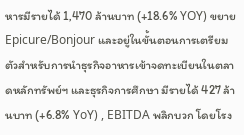หารมีรายได้ 1,470 ล้านบาท (+18.6% YOY) ขยาย Epicure/Bonjour และอยู่ในขั้นตอนการเตรียมตัวสำหรับการนำธุรกิจอาหารเข้าจดทะเบียนในตลาดหลักทรัพย์ฯ และธุรกิจการศึกษา มีรายได้ 427 ล้านบาท (+6.8% YoY) , EBITDA พลิกบวก โดยโรง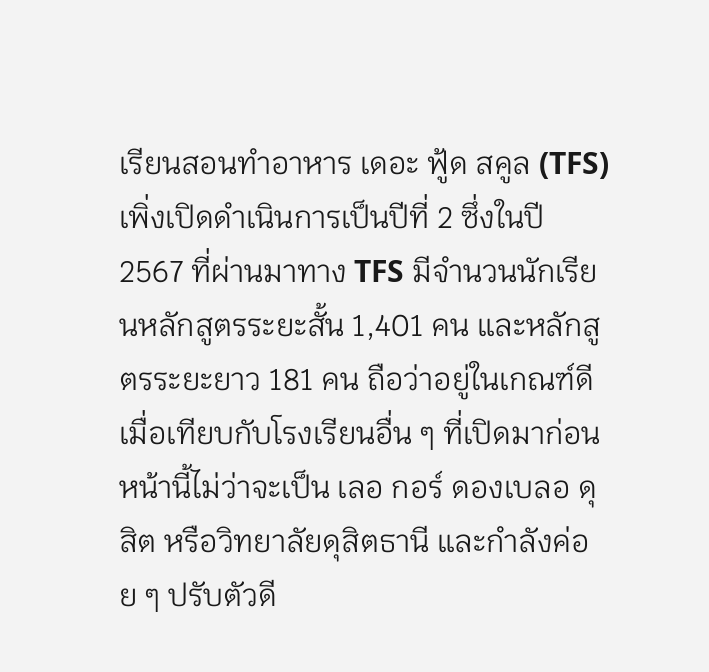เรียนสอนทำอาหาร เดอะ ฟู้ด สคูล (TFS) เพิ่งเปิดดำเนินการเป็นปีที่ 2 ซึ่งในปี 2567 ที่ผ่านมาทาง TFS มีจำนวนนักเรียนหลักสูตรระยะสั้น 1,401 คน และหลักสูตรระยะยาว 181 คน ถือว่าอยู่ในเกณฑ์ดีเมื่อเทียบกับโรงเรียนอื่น ๆ ที่เปิดมาก่อนหน้านี้ไม่ว่าจะเป็น เลอ กอร์ ดองเบลอ ดุสิต หรือวิทยาลัยดุสิตธานี และกำลังค่อย ๆ ปรับตัวดี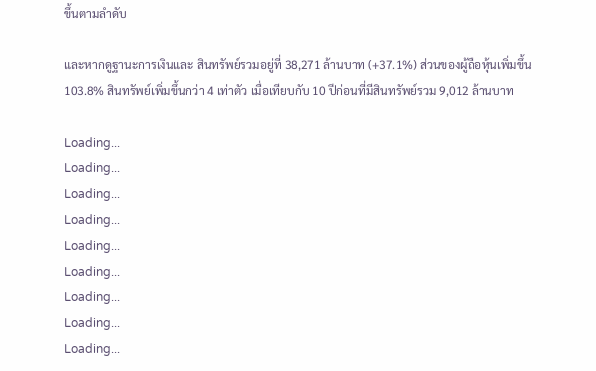ขึ้นตามลำดับ

และหากดูฐานะการเงินและ สินทรัพย์รวมอยู่ที่ 38,271 ล้านบาท (+37.1%) ส่วนของผู้ถือหุ้นเพิ่มขึ้น 103.8% สินทรัพย์เพิ่มขึ้นกว่า 4 เท่าตัว เมื่อเทียบกับ 10 ปีก่อนที่มีสินทรัพย์รวม 9,012 ล้านบาท

Loading...
Loading...
Loading...
Loading...
Loading...
Loading...
Loading...
Loading...
Loading...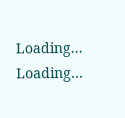Loading...
Loading...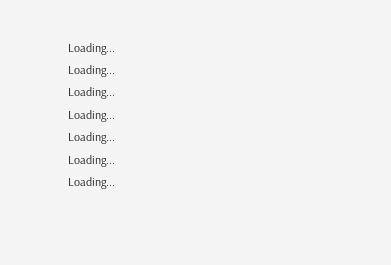Loading...
Loading...
Loading...
Loading...
Loading...
Loading...
Loading...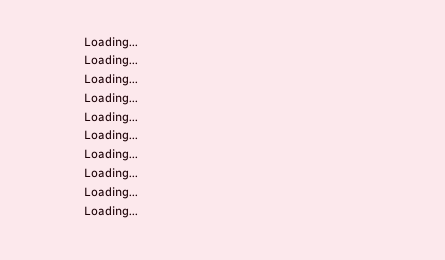Loading...
Loading...
Loading...
Loading...
Loading...
Loading...
Loading...
Loading...
Loading...
Loading...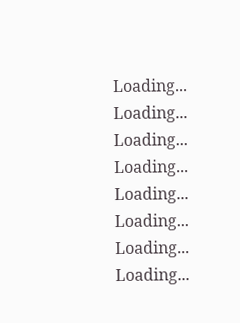Loading...
Loading...
Loading...
Loading...
Loading...
Loading...
Loading...
Loading...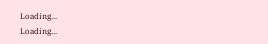Loading...
Loading...